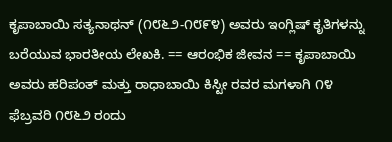ಕೃಪಾಬಾಯಿ ಸತ್ಯನಾಥನ್ (೧೮೬೨-೧೮೯೪) ಅವರು ಇಂಗ್ಲಿಷ್‌ ಕೃತಿಗಳನ್ನು ಬರೆಯುವ ಭಾರತೀಯ ಲೇಖಕಿ. == ಆರಂಭಿಕ ಜೀವನ == ಕೃಪಾಬಾಯಿ ಅವರು ಹರಿಪಂತ್ ಮತ್ತು ರಾಧಾಬಾಯಿ ಕಿಸ್ಟೀ ರವರ ಮಗಳಾಗಿ ೧೪ ಫೆಬ್ರವರಿ ೧೮೬೨ ರಂದು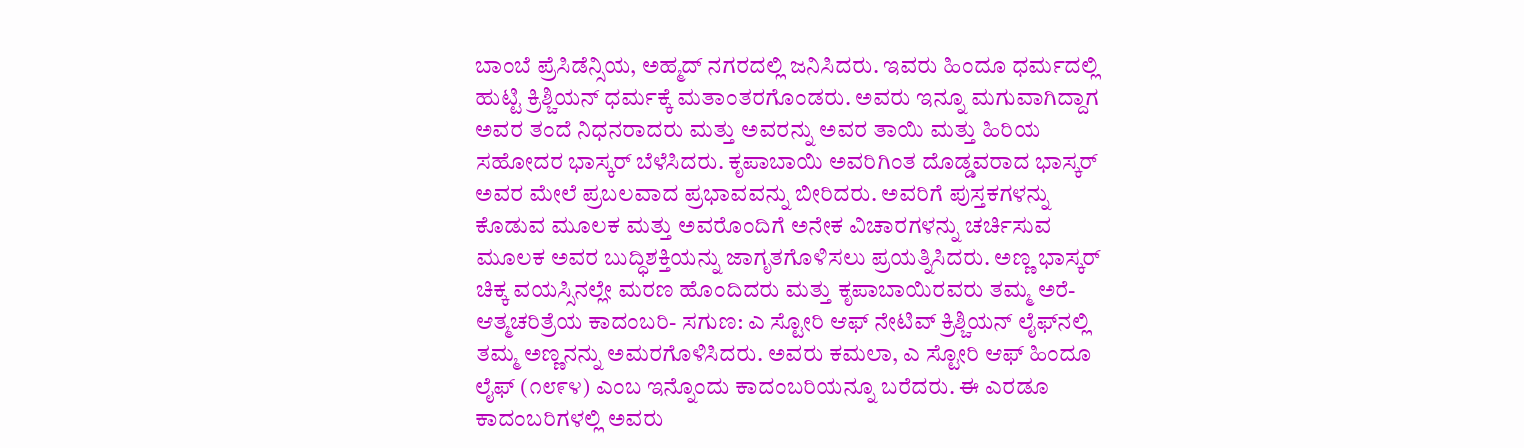ಬಾಂಬೆ ಪ್ರೆಸಿಡೆನ್ಸಿಯ, ಅಹ್ಮದ್ ನಗರದಲ್ಲಿ ಜನಿಸಿದರು. ಇವರು ಹಿಂದೂ ಧರ್ಮದಲ್ಲಿ ಹುಟ್ಟಿ ಕ್ರಿಶ್ಚಿಯನ್ ಧರ್ಮಕ್ಕೆ ಮತಾಂತರಗೊಂಡರು. ಅವರು ಇನ್ನೂ ಮಗುವಾಗಿದ್ದಾಗ ಅವರ ತಂದೆ ನಿಧನರಾದರು ಮತ್ತು ಅವರನ್ನು ಅವರ ತಾಯಿ ಮತ್ತು ಹಿರಿಯ ಸಹೋದರ ಭಾಸ್ಕರ್ ಬೆಳೆಸಿದರು. ಕೃಪಾಬಾಯಿ ಅವರಿಗಿಂತ ದೊಡ್ಡವರಾದ ಭಾಸ್ಕರ್ ಅವರ ಮೇಲೆ ಪ್ರಬಲವಾದ ಪ್ರಭಾವವನ್ನು ಬೀರಿದರು. ಅವರಿಗೆ ಪುಸ್ತಕಗಳನ್ನು ಕೊಡುವ ಮೂಲಕ ಮತ್ತು ಅವರೊಂದಿಗೆ ಅನೇಕ ವಿಚಾರಗಳನ್ನು ಚರ್ಚಿಸುವ ಮೂಲಕ ಅವರ ಬುದ್ಧಿಶಕ್ತಿಯನ್ನು ಜಾಗೃತಗೊಳಿಸಲು ಪ್ರಯತ್ನಿಸಿದರು. ಅಣ್ಣ ಭಾಸ್ಕರ್ ಚಿಕ್ಕ ವಯಸ್ಸಿನಲ್ಲೇ ಮರಣ ಹೊಂದಿದರು ಮತ್ತು ಕೃಪಾಬಾಯಿರವರು ತಮ್ಮ ಅರೆ-ಆತ್ಮಚರಿತ್ರೆಯ ಕಾದಂಬರಿ- ಸಗುಣ: ಎ ಸ್ಟೋರಿ ಆಫ್ ನೇಟಿವ್ ಕ್ರಿಶ್ಚಿಯನ್ ಲೈಫ್‌ನಲ್ಲಿ ತಮ್ಮ ಅಣ್ಣನನ್ನು ಅಮರಗೊಳಿಸಿದರು. ಅವರು ಕಮಲಾ, ಎ ಸ್ಟೋರಿ ಆಫ್ ಹಿಂದೂ ಲೈಫ್ (೧೮೯೪) ಎಂಬ ಇನ್ನೊಂದು ಕಾದಂಬರಿಯನ್ನೂ ಬರೆದರು. ಈ ಎರಡೂ ಕಾದಂಬರಿಗಳಲ್ಲಿ ಅವರು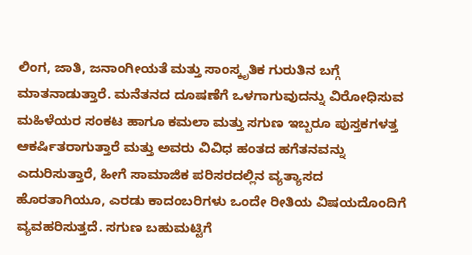ಲಿಂಗ, ಜಾತಿ, ಜನಾಂಗೀಯತೆ ಮತ್ತು ಸಾಂಸ್ಕೃತಿಕ ಗುರುತಿನ ಬಗ್ಗೆ ಮಾತನಾಡುತ್ತಾರೆ. ಮನೆತನದ ದೂಷಣೆಗೆ ಒಳಗಾಗುವುದನ್ನು ವಿರೋಧಿಸುವ ಮಹಿಳೆಯರ ಸಂಕಟ ಹಾಗೂ ಕಮಲಾ ಮತ್ತು ಸಗುಣ ಇಬ್ಬರೂ ಪುಸ್ತಕಗಳತ್ತ ಆಕರ್ಷಿತರಾಗುತ್ತಾರೆ ಮತ್ತು ಅವರು ವಿವಿಧ ಹಂತದ ಹಗೆತನವನ್ನು ಎದುರಿಸುತ್ತಾರೆ, ಹೀಗೆ ಸಾಮಾಜಿಕ ಪರಿಸರದಲ್ಲಿನ ವ್ಯತ್ಯಾಸದ ಹೊರತಾಗಿಯೂ, ಎರಡು ಕಾದಂಬರಿಗಳು ಒಂದೇ ರೀತಿಯ ವಿಷಯದೊಂದಿಗೆ ವ್ಯವಹರಿಸುತ್ತದೆ. ಸಗುಣ ಬಹುಮಟ್ಟಿಗೆ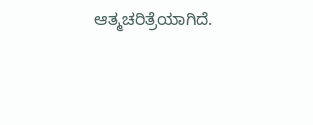ಆತ್ಮಚರಿತ್ರೆಯಾಗಿದೆ.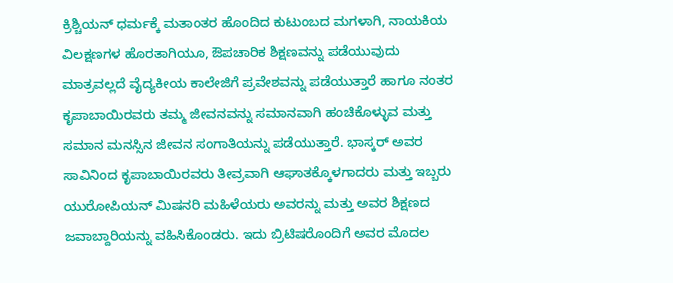ಕ್ರಿಶ್ಚಿಯನ್ ಧರ್ಮಕ್ಕೆ ಮತಾಂತರ ಹೊಂದಿದ ಕುಟುಂಬದ ಮಗಳಾಗಿ, ನಾಯಕಿಯ ವಿಲಕ್ಷಣಗಳ ಹೊರತಾಗಿಯೂ, ಔಪಚಾರಿಕ ಶಿಕ್ಷಣವನ್ನು ಪಡೆಯುವುದು ಮಾತ್ರವಲ್ಲದೆ ವೈದ್ಯಕೀಯ ಕಾಲೇಜಿಗೆ ಪ್ರವೇಶವನ್ನು ಪಡೆಯುತ್ತಾರೆ ಹಾಗೂ ನಂತರ ಕೃಪಾಬಾಯಿರವರು ತಮ್ಮ ಜೀವನವನ್ನು ಸಮಾನವಾಗಿ ಹಂಚಿಕೊಳ್ಳುವ ಮತ್ತು ಸಮಾನ ಮನಸ್ಸಿನ ಜೀವನ ಸಂಗಾತಿಯನ್ನು ಪಡೆಯುತ್ತಾರೆ. ಭಾಸ್ಕರ್ ಅವರ ಸಾವಿನಿಂದ ಕೃಪಾಬಾಯಿರವರು ತೀವ್ರವಾಗಿ ಆಘಾತಕ್ಕೊಳಗಾದರು ಮತ್ತು ಇಬ್ಬರು ಯುರೋಪಿಯನ್ ಮಿಷನರಿ ಮಹಿಳೆಯರು ಅವರನ್ನು ಮತ್ತು ಅವರ ಶಿಕ್ಷಣದ ಜವಾಬ್ದಾರಿಯನ್ನು ವಹಿಸಿಕೊಂಡರು. ಇದು ಬ್ರಿಟಿಷರೊಂದಿಗೆ ಅವರ ಮೊದಲ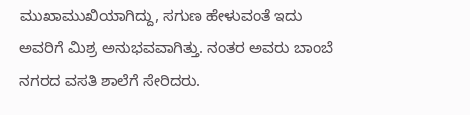ಮುಖಾಮುಖಿಯಾಗಿದ್ದು, ಸಗುಣ ಹೇಳುವಂತೆ ಇದು ಅವರಿಗೆ ಮಿಶ್ರ ಅನುಭವವಾಗಿತ್ತು. ನಂತರ ಅವರು ಬಾಂಬೆ ನಗರದ ವಸತಿ ಶಾಲೆಗೆ ಸೇರಿದರು.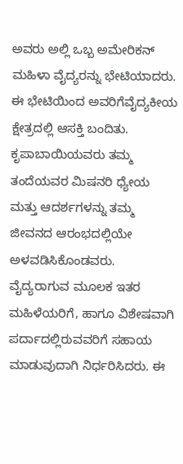ಅವರು ಅಲ್ಲಿ ಒಬ್ಬ ಅಮೇರಿಕನ್ ಮಹಿಳಾ ವೈದ್ಯರನ್ನು ಭೇಟಿಯಾದರು. ಈ ಭೇಟಿಯಿಂದ ಅವರಿಗೆವೈದ್ಯಕೀಯ ಕ್ಷೇತ್ರದಲ್ಲಿ ಆಸಕ್ತಿ ಬಂದಿತು. ಕೃಪಾಬಾಯಿಯವರು ತಮ್ಮ ತಂದೆಯವರ ಮಿಷನರಿ ಧ್ಯೇಯ ಮತ್ತು ಆದರ್ಶಗಳನ್ನು ತಮ್ಮ ಜೀವನದ ಆರಂಭದಲ್ಲಿಯೇ ಅಳವಡಿಸಿಕೊಂಡವರು. ವೈದ್ಯರಾಗುವ ಮೂಲಕ ಇತರ ಮಹಿಳೆಯರಿಗೆ, ಹಾಗೂ ವಿಶೇಷವಾಗಿ ಪರ್ದಾದಲ್ಲಿರುವವರಿಗೆ ಸಹಾಯ ಮಾಡುವುದಾಗಿ ನಿರ್ಧರಿಸಿದರು. ಈ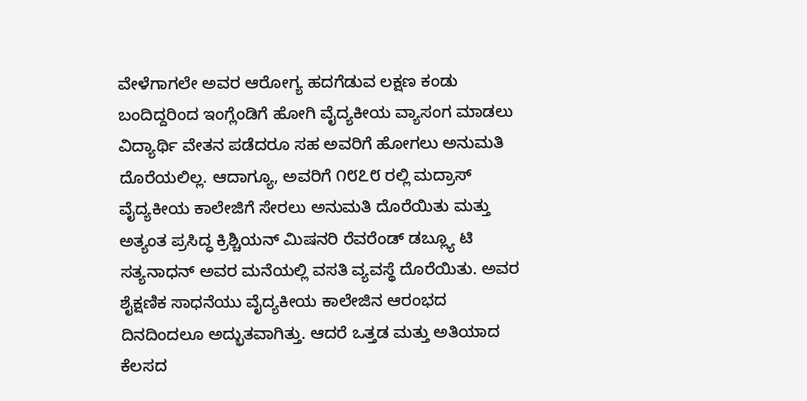ವೇಳೆಗಾಗಲೇ ಅವರ ಆರೋಗ್ಯ ಹದಗೆಡುವ ಲಕ್ಷಣ ಕಂಡು ಬಂದಿದ್ದರಿಂದ ಇಂಗ್ಲೆಂಡಿಗೆ ಹೋಗಿ ವೈದ್ಯಕೀಯ ವ್ಯಾಸಂಗ ಮಾಡಲು ವಿದ್ಯಾರ್ಥಿ ವೇತನ ಪಡೆದರೂ ಸಹ ಅವರಿಗೆ ಹೋಗಲು ಅನುಮತಿ ದೊರೆಯಲಿಲ್ಲ. ಆದಾಗ್ಯೂ, ಅವರಿಗೆ ೧೮೭೮ ರಲ್ಲಿ ಮದ್ರಾಸ್ ವೈದ್ಯಕೀಯ ಕಾಲೇಜಿಗೆ ಸೇರಲು ಅನುಮತಿ ದೊರೆಯಿತು ಮತ್ತು ಅತ್ಯಂತ ಪ್ರಸಿದ್ಧ ಕ್ರಿಶ್ಚಿಯನ್ ಮಿಷನರಿ ರೆವರೆಂಡ್ ಡಬ್ಲ್ಯೂ ಟಿ ಸತ್ಯನಾಧನ್ ಅವರ ಮನೆಯಲ್ಲಿ ವಸತಿ ವ್ಯವಸ್ಥೆ ದೊರೆಯಿತು. ಅವರ ಶೈಕ್ಷಣಿಕ ಸಾಧನೆಯು ವೈದ್ಯಕೀಯ ಕಾಲೇಜಿನ ಆರಂಭದ ದಿನದಿಂದಲೂ ಅದ್ಭುತವಾಗಿತ್ತು. ಆದರೆ ಒತ್ತಡ ಮತ್ತು ಅತಿಯಾದ ಕೆಲಸದ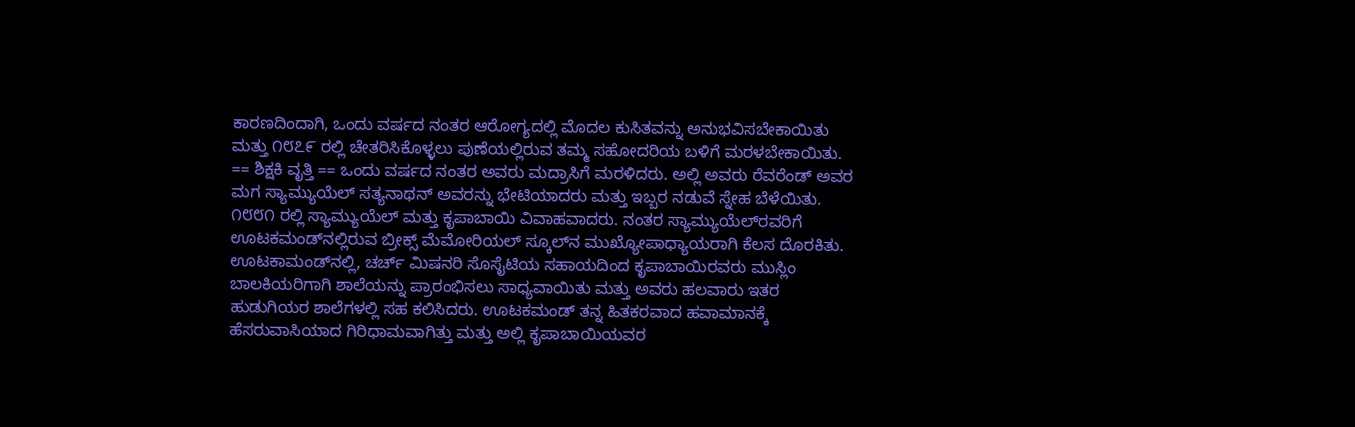ಕಾರಣದಿಂದಾಗಿ, ಒಂದು ವರ್ಷದ ನಂತರ ಆರೋಗ್ಯದಲ್ಲಿ ಮೊದಲ ಕುಸಿತವನ್ನು ಅನುಭವಿಸಬೇಕಾಯಿತು ಮತ್ತು ೧೮೭೯ ರಲ್ಲಿ ಚೇತರಿಸಿಕೊಳ್ಳಲು ಪುಣೆಯಲ್ಲಿರುವ ತಮ್ಮ ಸಹೋದರಿಯ ಬಳಿಗೆ ಮರಳಬೇಕಾಯಿತು. == ಶಿಕ್ಷಕಿ ವೃತ್ತಿ == ಒಂದು ವರ್ಷದ ನಂತರ ಅವರು ಮದ್ರಾಸಿಗೆ ಮರಳಿದರು. ಅಲ್ಲಿ ಅವರು ರೆವರೆಂಡ್ ಅವರ ಮಗ ಸ್ಯಾಮ್ಯುಯೆಲ್ ಸತ್ಯನಾಥನ್ ಅವರನ್ನು ಭೇಟಿಯಾದರು ಮತ್ತು ಇಬ್ಬರ ನಡುವೆ ಸ್ನೇಹ ಬೆಳೆಯಿತು. ೧೮೮೧ ರಲ್ಲಿ ಸ್ಯಾಮ್ಯುಯೆಲ್ ಮತ್ತು ಕೃಪಾಬಾಯಿ ವಿವಾಹವಾದರು. ನಂತರ ಸ್ಯಾಮ್ಯುಯೆಲ್‌ರವರಿಗೆ ಊಟಕಮಂಡ್‌ನಲ್ಲಿರುವ ಬ್ರೀಕ್ಸ್ ಮೆಮೋರಿಯಲ್ ಸ್ಕೂಲ್‌ನ ಮುಖ್ಯೋಪಾಧ್ಯಾಯರಾಗಿ ಕೆಲಸ ದೊರಕಿತು. ಊಟಕಾಮಂಡ್‌ನಲ್ಲಿ, ಚರ್ಚ್ ಮಿಷನರಿ ಸೊಸೈಟಿಯ ಸಹಾಯದಿಂದ ಕೃಪಾಬಾಯಿರವರು ಮುಸ್ಲಿಂ ಬಾಲಕಿಯರಿಗಾಗಿ ಶಾಲೆಯನ್ನು ಪ್ರಾರಂಭಿಸಲು ಸಾಧ್ಯವಾಯಿತು ಮತ್ತು ಅವರು ಹಲವಾರು ಇತರ ಹುಡುಗಿಯರ ಶಾಲೆಗಳಲ್ಲಿ ಸಹ ಕಲಿಸಿದರು. ಊಟಕಮಂಡ್ ತನ್ನ ಹಿತಕರವಾದ ಹವಾಮಾನಕ್ಕೆ ಹೆಸರುವಾಸಿಯಾದ ಗಿರಿಧಾಮವಾಗಿತ್ತು ಮತ್ತು ಅಲ್ಲಿ ಕೃಪಾಬಾಯಿಯವರ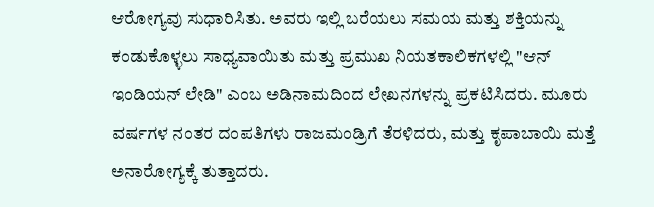ಆರೋಗ್ಯವು ಸುಧಾರಿಸಿತು. ಅವರು ಇಲ್ಲಿ ಬರೆಯಲು ಸಮಯ ಮತ್ತು ಶಕ್ತಿಯನ್ನು ಕಂಡುಕೊಳ್ಳಲು ಸಾಧ್ಯವಾಯಿತು ಮತ್ತು ಪ್ರಮುಖ ನಿಯತಕಾಲಿಕಗಳಲ್ಲಿ "ಆನ್ ಇಂಡಿಯನ್ ಲೇಡಿ" ಎಂಬ ಅಡಿನಾಮದಿಂದ ಲೇಖನಗಳನ್ನು ಪ್ರಕಟಿಸಿದರು. ಮೂರು ವರ್ಷಗಳ ನಂತರ ದಂಪತಿಗಳು ರಾಜಮಂಡ್ರಿಗೆ ತೆರಳಿದರು, ಮತ್ತು ಕೃಪಾಬಾಯಿ ಮತ್ತೆ ಅನಾರೋಗ್ಯಕ್ಕೆ ತುತ್ತಾದರು.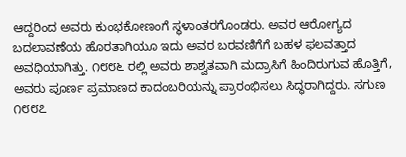ಆದ್ದರಿಂದ ಅವರು ಕುಂಭಕೋಣಂಗೆ ಸ್ಥಳಾಂತರಗೊಂಡರು. ಅವರ ಆರೋಗ್ಯದ ಬದಲಾವಣೆಯ ಹೊರತಾಗಿಯೂ ಇದು ಅವರ ಬರವಣಿಗೆಗೆ ಬಹಳ ಫಲವತ್ತಾದ ಅವಧಿಯಾಗಿತ್ತು. ೧೮೮೬ ರಲ್ಲಿ ಅವರು ಶಾಶ್ವತವಾಗಿ ಮದ್ರಾಸಿಗೆ ಹಿಂದಿರುಗುವ ಹೊತ್ತಿಗೆ, ಅವರು ಪೂರ್ಣ ಪ್ರಮಾಣದ ಕಾದಂಬರಿಯನ್ನು ಪ್ರಾರಂಭಿಸಲು ಸಿದ್ಧರಾಗಿದ್ದರು. ಸಗುಣ ೧೮೮೭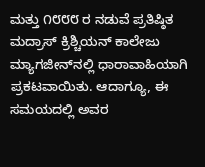ಮತ್ತು ೧೮೮೮ ರ ನಡುವೆ ಪ್ರತಿಷ್ಠಿತ ಮದ್ರಾಸ್ ಕ್ರಿಶ್ಚಿಯನ್ ಕಾಲೇಜು ಮ್ಯಾಗಜೀನ್‌ನಲ್ಲಿ ಧಾರಾವಾಹಿಯಾಗಿ ಪ್ರಕಟವಾಯಿತು. ಆದಾಗ್ಯೂ, ಈ ಸಮಯದಲ್ಲಿ ಅವರ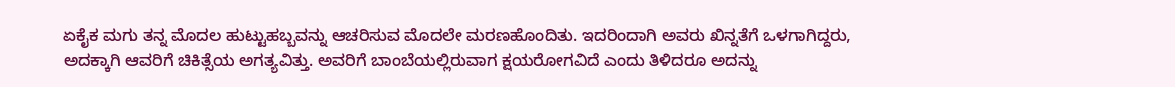ಏಕೈಕ ಮಗು ತನ್ನ ಮೊದಲ ಹುಟ್ಟುಹಬ್ಬವನ್ನು ಆಚರಿಸುವ ಮೊದಲೇ ಮರಣಹೊಂದಿತು. ಇದರಿಂದಾಗಿ ಅವರು ಖಿನ್ನತೆಗೆ ಒಳಗಾಗಿದ್ದರು, ಅದಕ್ಕಾಗಿ ಆವರಿಗೆ ಚಿಕಿತ್ಸೆಯ ಅಗತ್ಯವಿತ್ತು. ಅವರಿಗೆ ಬಾಂಬೆಯಲ್ಲಿರುವಾಗ ಕ್ಷಯರೋಗವಿದೆ ಎಂದು ತಿಳಿದರೂ ಅದನ್ನು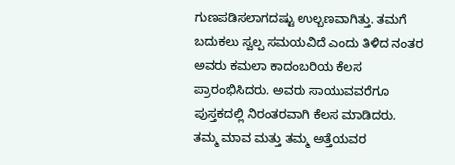ಗುಣಪಡಿಸಲಾಗದಷ್ಟು ಉಲ್ಬಣವಾಗಿತ್ತು. ತಮಗೆ ಬದುಕಲು ಸ್ವಲ್ಪ ಸಮಯವಿದೆ ಎಂದು ತಿಳಿದ ನಂತರ ಅವರು ಕಮಲಾ ಕಾದಂಬರಿಯ ಕೆಲಸ ಪ್ರಾರಂಭಿಸಿದರು. ಅವರು ಸಾಯುವವರೆಗೂ ಪುಸ್ತಕದಲ್ಲಿ ನಿರಂತರವಾಗಿ ಕೆಲಸ ಮಾಡಿದರು. ತಮ್ಮ ಮಾವ ಮತ್ತು ತಮ್ಮ ಅತ್ತೆಯವರ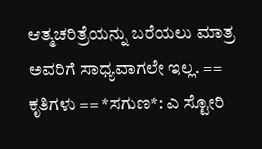ಆತ್ಮಚರಿತ್ರೆಯನ್ನು ಬರೆಯಲು ಮಾತ್ರ ಅವರಿಗೆ ಸಾಧ್ಯವಾಗಲೇ ಇಲ್ಲ. == ಕೃತಿಗಳು == *ಸಗುಣ*: ಎ ಸ್ಟೋರಿ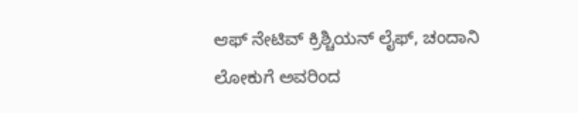ಆಫ್ ನೇಟಿವ್ ಕ್ರಿಶ್ಚಿಯನ್ ಲೈಫ್, ಚಂದಾನಿ ಲೋಕುಗೆ ಅವರಿಂದ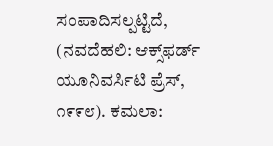ಸಂಪಾದಿಸಲ್ಪಟ್ಟಿದೆ, (ನವದೆಹಲಿ: ಆಕ್ಸ್‌ಫರ್ಡ್ ಯೂನಿವರ್ಸಿಟಿ ಪ್ರೆಸ್, ೧೯೯೮). ಕಮಲಾ: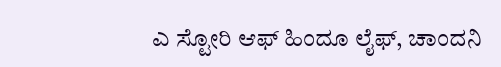ಎ ಸ್ಟೋರಿ ಆಫ್ ಹಿಂದೂ ಲೈಫ್, ಚಾಂದನಿ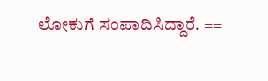ಲೋಕುಗೆ ಸಂಪಾದಿಸಿದ್ದಾರೆ. ==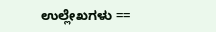ಉಲ್ಲೇಖಗಳು ==